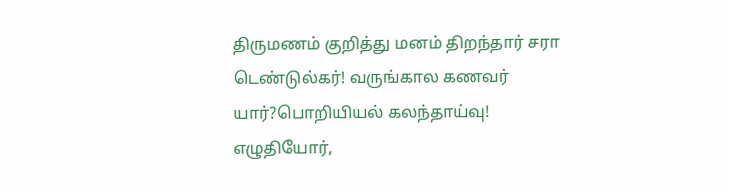திருமணம் குறித்து மனம் திறந்தார் சரா டெண்டுல்கர்! வருங்கால கணவர் யார்?பொறியியல் கலந்தாய்வு! எழுதியோர்,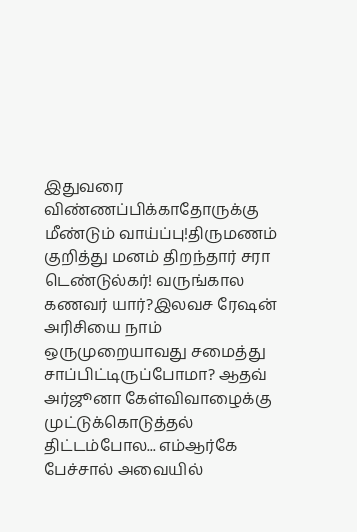இதுவரை விண்ணப்பிக்காதோருக்கு மீண்டும் வாய்ப்பு!திருமணம் குறித்து மனம் திறந்தார் சரா டெண்டுல்கர்! வருங்கால கணவர் யார்?இலவச ரேஷன் அரிசியை நாம் ஒருமுறையாவது சமைத்து சாப்பிட்டிருப்போமா? ஆதவ் அர்ஜூனா கேள்விவாழைக்கு முட்டுக்கொடுத்தல் திட்டம்போல... எம்ஆர்கே பேச்சால் அவையில்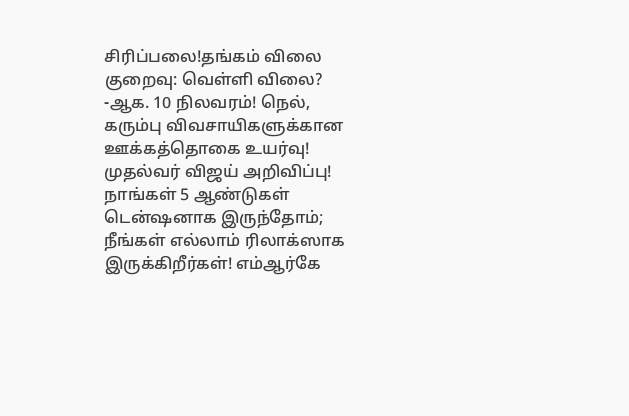சிரிப்பலை!தங்கம் விலை குறைவு: வெள்ளி விலை? -ஆக. 10 நிலவரம்! நெல், கரும்பு விவசாயிகளுக்கான ஊக்கத்தொகை உயர்வு! முதல்வர் விஜய் அறிவிப்பு! நாங்கள் 5 ஆண்டுகள் டென்ஷனாக இருந்தோம்; நீங்கள் எல்லாம் ரிலாக்ஸாக இருக்கிறீர்கள்! எம்ஆர்கே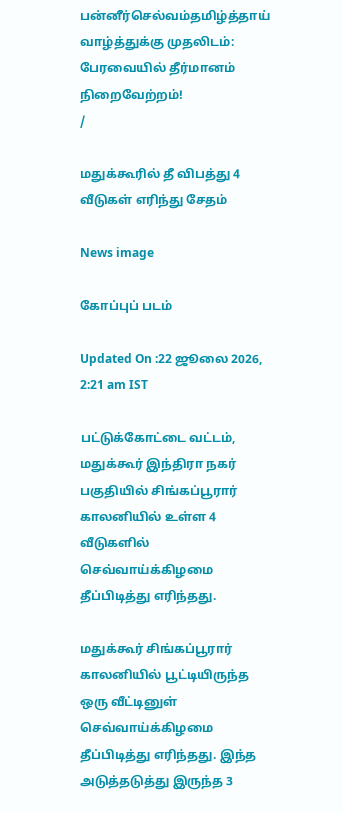பன்னீர்செல்வம்தமிழ்த்தாய் வாழ்த்துக்கு முதலிடம்: பேரவையில் தீர்மானம் நிறைவேற்றம்!
/

மதுக்கூரில் தீ விபத்து 4 வீடுகள் எரிந்து சேதம்

News image

கோப்புப் படம்

Updated On :22 ஜூலை 2026, 2:21 am IST

பட்டுக்கோட்டை வட்டம், மதுக்கூர் இந்திரா நகர் பகுதியில் சிங்கப்பூரார் காலனியில் உள்ள 4 வீடுகளில் செவ்வாய்க்கிழமை தீப்பிடித்து எரிந்தது.

மதுக்கூர் சிங்கப்பூரார் காலனியில் பூட்டியிருந்த ஒரு வீட்டினுள் செவ்வாய்க்கிழமை தீப்பிடித்து எரிந்தது. இந்த அடுத்தடுத்து இருந்த 3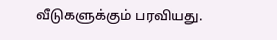வீடுகளுக்கும் பரவியது.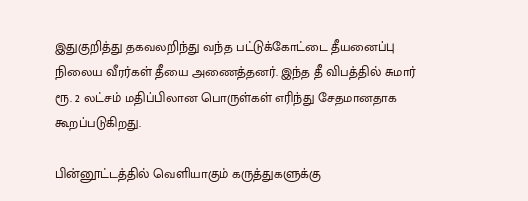இதுகுறித்து தகவலறிந்து வந்த பட்டுக்கோட்டை தீயனைப்பு நிலைய வீரர்கள் தீயை அணைத்தனர். இந்த தீ விபத்தில் சுமார் ரூ. 2 லட்சம் மதிப்பிலான பொருள்கள் எரிந்து சேதமானதாக கூறப்படுகிறது.

பின்னூட்டத்தில் வெளியாகும் கருத்துகளுக்கு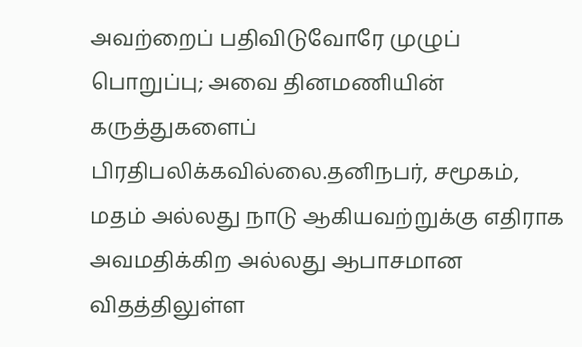அவற்றைப் பதிவிடுவோரே முழுப் பொறுப்பு; அவை தினமணியின் கருத்துகளைப் பிரதிபலிக்கவில்லை.தனிநபர், சமூகம், மதம் அல்லது நாடு ஆகியவற்றுக்கு எதிராக அவமதிக்கிற அல்லது ஆபாசமான விதத்திலுள்ள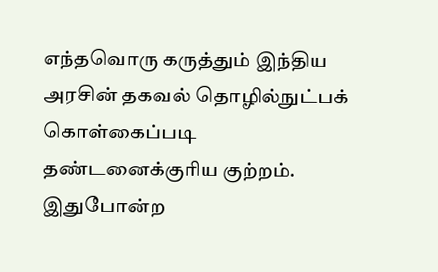எந்தவொரு கருத்தும் இந்திய அரசின் தகவல் தொழில்நுட்பக் கொள்கைப்படி தண்டனைக்குரிய குற்றம். இதுபோன்ற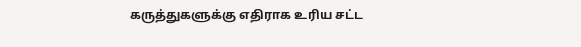கருத்துகளுக்கு எதிராக உரிய சட்ட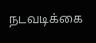நடவடிக்கை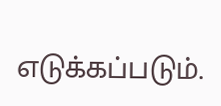எடுக்கப்படும்.